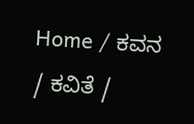Home / ಕವನ / ಕವಿತೆ /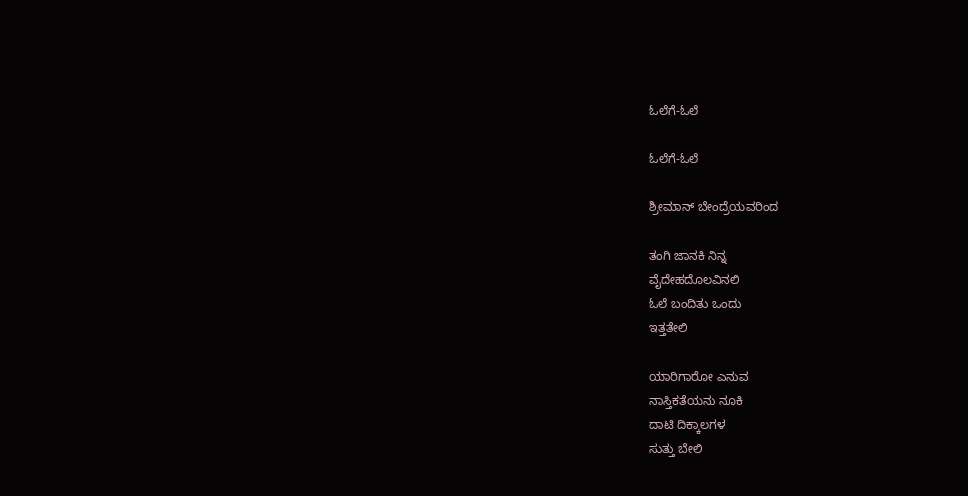ಓಲೆಗೆ-ಓಲೆ

ಓಲೆಗೆ-ಓಲೆ

ಶ್ರೀಮಾನ್ ಬೇಂದ್ರೆಯವರಿಂದ

ತಂಗಿ ಜಾನಕಿ ನಿನ್ನ
ವೈದೇಹದೊಲವಿನಲಿ
ಓಲೆ ಬಂದಿತು ಒಂದು
ಇತ್ತತೇಲಿ

ಯಾರಿಗಾರೋ ಎನುವ
ನಾಸ್ತಿಕತೆಯನು ನೂಕಿ
ದಾಟಿ ದಿಕ್ಕಾಲಗಳ
ಸುತ್ತು ಬೇಲಿ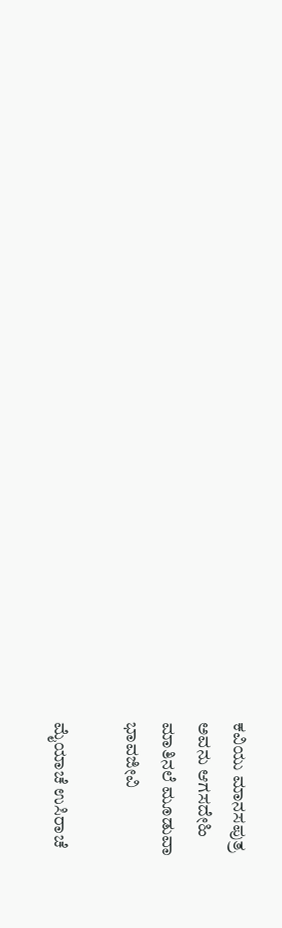ಕವಿಯು ಮಾನಸಪುತ್ರ
ಅವನು ಆಗಸದೇಹಿ
ಮಾತಿನಲೆ ಮೂಡುವಾ
ಭಾವಜೀವಿ

ಮೈಯಾಚೆ ಉಸಿರಾಚೆ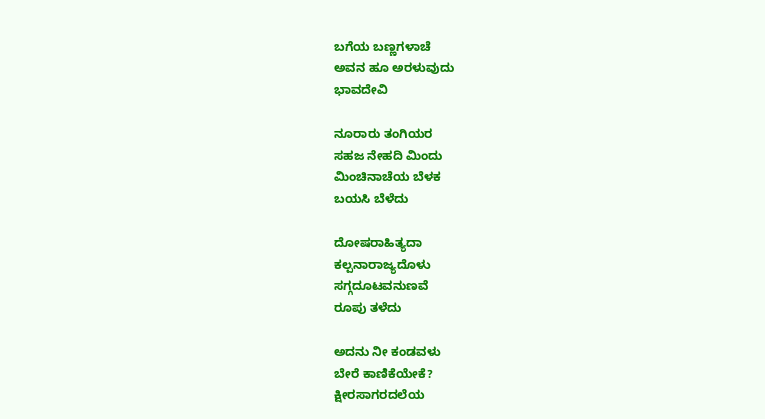ಬಗೆಯ ಬಣ್ಣಗಳಾಚೆ
ಅವನ ಹೂ ಅರಳುವುದು
ಭಾವದೇವಿ

ನೂರಾರು ತಂಗಿಯರ
ಸಹಜ ನೇಹದಿ ಮಿಂದು
ಮಿಂಚಿನಾಚೆಯ ಬೆಳಕ
ಬಯಸಿ ಬೆಳೆದು

ದೋಷರಾಹಿತ್ಯದಾ
ಕಲ್ಪನಾರಾಜ್ಯದೊಳು
ಸಗ್ಗದೂಟವನುಣವೆ
ರೂಪು ತಳೆದು

ಅದನು ನೀ ಕಂಡವಳು
ಬೇರೆ ಕಾಣಿಕೆಯೇಕೆ?
ಕ್ಷೀರಸಾಗರದಲೆಯ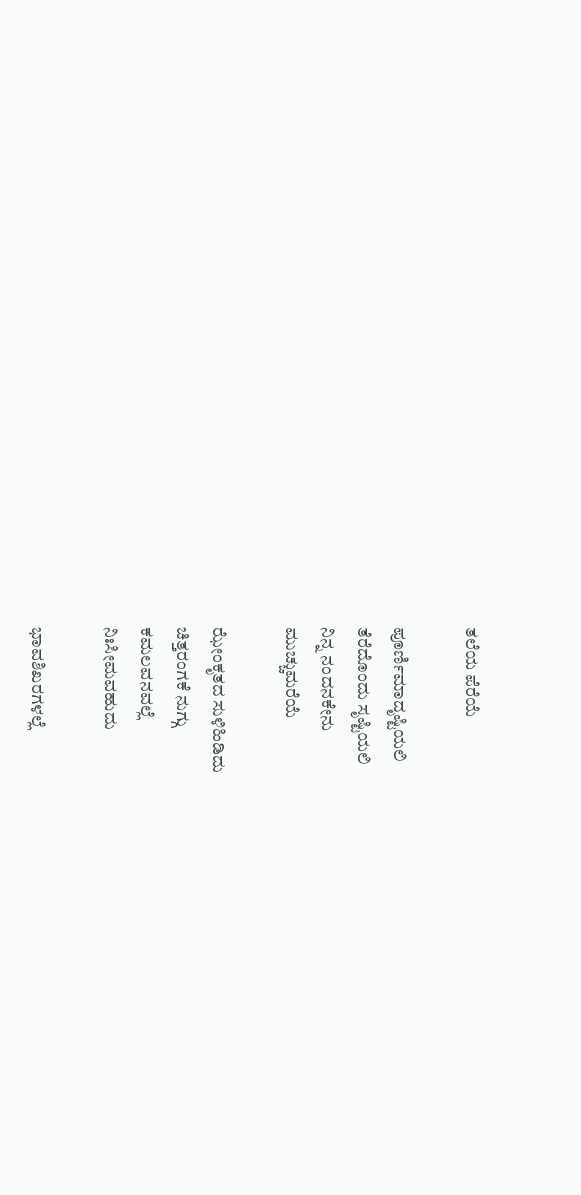ತಲೆಯ ಪೆರೆಯೆ

ಪೂರ್ಣಿಮಾದೃಷ್ಟಿಯಲಿ
ತೆರೆದೊಂದು ಸೃಷ್ಟಿಯಲಿ
ನಿನ್ನ ನಂದನಕೇನು
ಮುಚ್ಚುಮರೆಯೆ

ಝೇಂಕೃತದ ಸುಳಿಹಿಡಿದು
ಚಿತ್ತರಂಗಕೆ ನುಗ್ಗು
ಕಮಲವನವಲ್ಲೆ
ನಿಃಸೀಮವಹುದು

ಭಾವಶಿಖರಗಳಲ್ಲೆ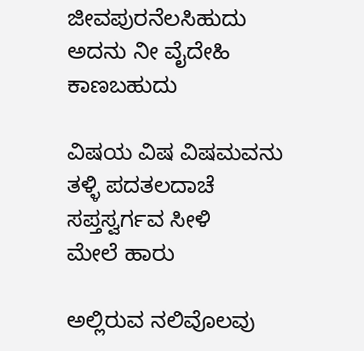ಜೀವಪುರನೆಲಸಿಹುದು
ಅದನು ನೀ ವೈದೇಹಿ
ಕಾಣಬಹುದು

ವಿಷಯ ವಿಷ ವಿಷಮವನು
ತಳ್ಳಿ ಪದತಲದಾಚೆ
ಸಪ್ತಸ್ವರ್ಗವ ಸೀಳಿ
ಮೇಲೆ ಹಾರು

ಅಲ್ಲಿರುವ ನಲಿವೊಲವು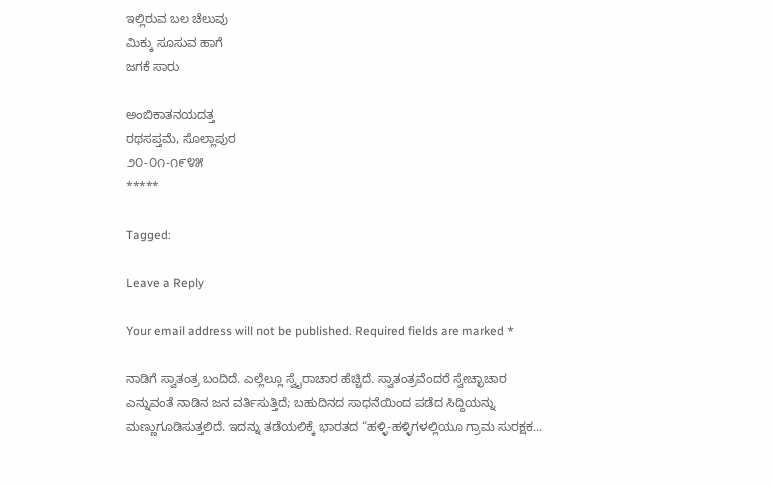ಇಲ್ಲಿರುವ ಬಲ ಚೆಲುವು
ಮಿಕ್ಕು ಸೂಸುವ ಹಾಗೆ
ಜಗಕೆ ಸಾರು

ಅಂಬಿಕಾತನಯದತ್ತ
ರಥಸಪ್ತಮೆ, ಸೊಲ್ಲಾಪುರ
೨೦-೦೧-೧೯೪೫
*****

Tagged:

Leave a Reply

Your email address will not be published. Required fields are marked *

ನಾಡಿಗೆ ಸ್ವಾತಂತ್ರ ಬಂದಿದೆ. ಎಲ್ಲೆಲ್ಲೂ ಸ್ವೈರಾಚಾರ ಹೆಚ್ಚಿದೆ. ಸ್ವಾತಂತ್ರವೆಂದರೆ ಸ್ವೇಚ್ಛಾಚಾರ ಎನ್ನುವಂತೆ ನಾಡಿನ ಜನ ವರ್ತಿಸುತ್ತಿದೆ; ಬಹುದಿನದ ಸಾಧನೆಯಿಂದ ಪಡೆದ ಸಿದ್ದಿಯನ್ನು ಮಣ್ಣುಗೂಡಿಸುತ್ತಲಿದೆ. ಇದನ್ನು ತಡೆಯಲಿಕ್ಕೆ ಭಾರತದ “ಹಳ್ಳಿ-ಹಳ್ಳಿಗಳಲ್ಲಿಯೂ ಗ್ರಾಮ ಸುರಕ್ಷಕ...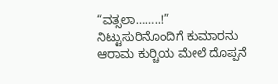“ವತ್ಸಲಾ……..!” ನಿಟ್ಟುಸುರಿನೊಂದಿಗೆ ಕುಮಾರನು ಆರಾಮ ಕುರ್‍ಚಿಯ ಮೇಲೆ ದೊಪ್ಪನೆ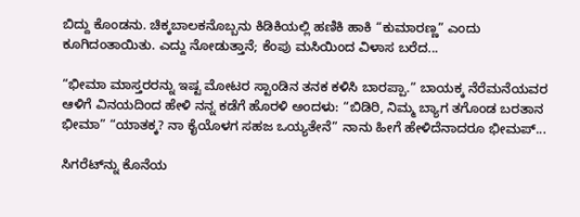ಬಿದ್ದು ಕೊಂಡನು. ಚಿಕ್ಕಬಾಲಕನೊಬ್ಬನು ಕಿಡಿಕಿಯಲ್ಲಿ ಹಣಿಕಿ ಹಾಕಿ “ಕುಮಾರಣ್ಣ” ಎಂದು ಕೂಗಿದಂತಾಯಿತು. ಎದ್ದು ನೋಡುತ್ತಾನೆ; ಕೆಂಪು ಮಸಿಯಿಂದ ವಿಳಾಸ ಬರೆದ...

“ಭೀಮಾ ಮಾಸ್ತರರನ್ನು ಇಷ್ಟ ಮೋಟರ ಸ್ಟಾಂಡಿನ ತನಕ ಕಳಿಸಿ ಬಾರಪ್ಪಾ.” ಬಾಯಕ್ಕ ನೆರೆಮನೆಯವರ ಆಳಿಗೆ ವಿನಯದಿಂದ ಹೇಳಿ ನನ್ನ ಕಡೆಗೆ ಹೊರಳಿ ಅಂದಳು: “ಬಿಡಿರಿ, ನಿಮ್ಮ ಬ್ಯಾಗ ತಗೊಂಡ ಬರತಾನ ಭೀಮಾ” “ಯಾತಕ್ಕ? ನಾ ಕೈಯೊಳಗ ಸಹಜ ಒಯ್ಯತೇನೆ” ನಾನು ಹೀಗೆ ಹೇಳಿದೆನಾದರೂ ಭೀಮಪ್...

ಸಿಗರೆಟ್‌ನ್ನು ಕೊನೆಯ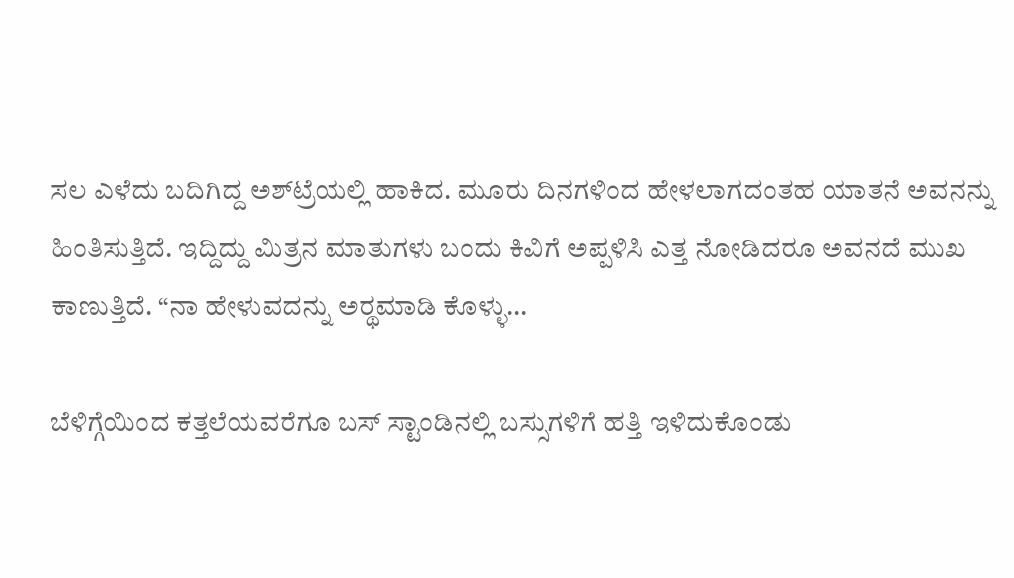ಸಲ ಎಳೆದು ಬದಿಗಿದ್ದ ಅಶ್‌ಟ್ರೆಯಲ್ಲಿ ಹಾಕಿದ. ಮೂರು ದಿನಗಳಿಂದ ಹೇಳಲಾಗದಂತಹ ಯಾತನೆ ಅವನನ್ನು ಹಿಂತಿಸುತ್ತಿದೆ. ಇದ್ದಿದ್ದು ಮಿತ್ರನ ಮಾತುಗಳು ಬಂದು ಕಿವಿಗೆ ಅಪ್ಪಳಿಸಿ ಎತ್ತ ನೋಡಿದರೂ ಅವನದೆ ಮುಖ ಕಾಣುತ್ತಿದೆ. “ನಾ ಹೇಳುವದನ್ನು ಅರ್‍ಥಮಾಡಿ ಕೊಳ್ಳು...

ಬೆಳಿಗ್ಗೆಯಿಂದ ಕತ್ತಲೆಯವರೆಗೂ ಬಸ್ ಸ್ಟಾಂಡಿನಲ್ಲಿ ಬಸ್ಸುಗಳಿಗೆ ಹತ್ತಿ ಇಳಿದುಕೊಂಡು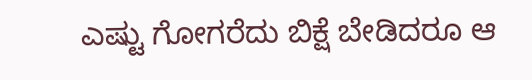ಎಷ್ಟು ಗೋಗರೆದು ಬಿಕ್ಷೆ ಬೇಡಿದರೂ ಆ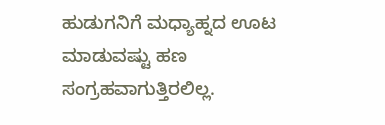ಹುಡುಗನಿಗೆ ಮಧ್ಯಾಹ್ನದ ಊಟ ಮಾಡುವಷ್ಟು ಹಣ ಸಂಗ್ರಹವಾಗುತ್ತಿರಲಿಲ್ಲ.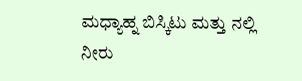ಮಧ್ಯಾಹ್ನ ಬಿಸ್ಕಿಟು ಮತ್ತು ನಲ್ಲಿ ನೀರು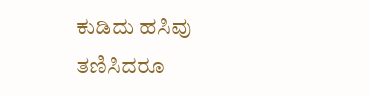ಕುಡಿದು ಹಸಿವು ತಣಿಸಿದರೂ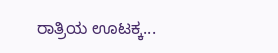ರಾತ್ರಿಯ ಊಟಕ್ಕ...